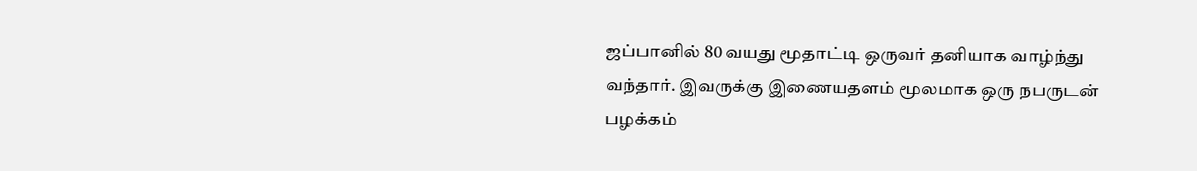ஜப்பானில் 80 வயது மூதாட்டி ஒருவர் தனியாக வாழ்ந்து வந்தார். இவருக்கு இணையதளம் மூலமாக ஒரு நபருடன் பழக்கம்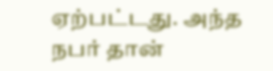ஏற்பட்டது. அந்த நபர் தான்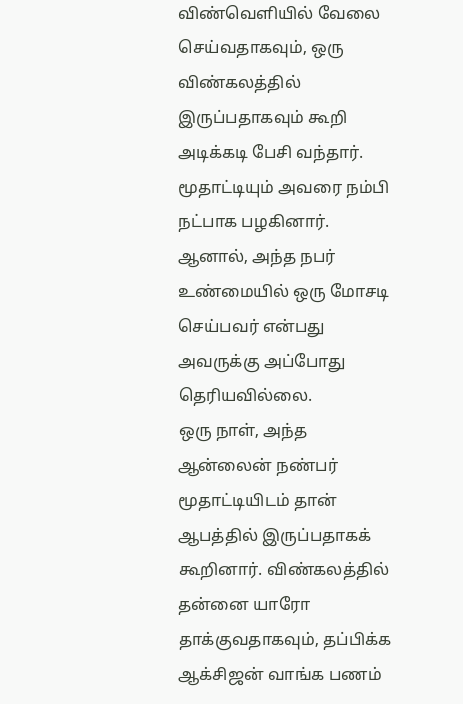விண்வெளியில் வேலை செய்வதாகவும், ஒரு விண்கலத்தில் இருப்பதாகவும் கூறி அடிக்கடி பேசி வந்தார். மூதாட்டியும் அவரை நம்பி நட்பாக பழகினார். ஆனால், அந்த நபர் உண்மையில் ஒரு மோசடி செய்பவர் என்பது அவருக்கு அப்போது தெரியவில்லை.
ஒரு நாள், அந்த ஆன்லைன் நண்பர் மூதாட்டியிடம் தான் ஆபத்தில் இருப்பதாகக் கூறினார். விண்கலத்தில் தன்னை யாரோ தாக்குவதாகவும், தப்பிக்க ஆக்சிஜன் வாங்க பணம்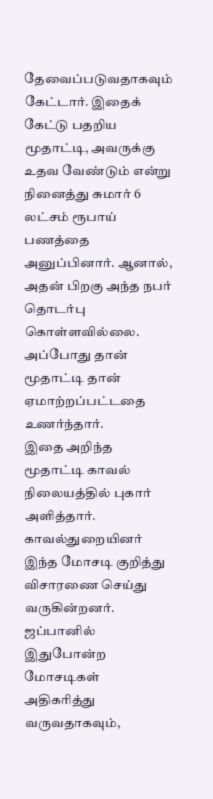தேவைப்படுவதாகவும் கேட்டார். இதைக் கேட்டு பதறிய மூதாட்டி, அவருக்கு உதவ வேண்டும் என்று நினைத்து சுமார் 6 லட்சம் ரூபாய் பணத்தை அனுப்பினார். ஆனால், அதன் பிறகு அந்த நபர் தொடர்பு கொள்ளவில்லை. அப்போது தான் மூதாட்டி தான் ஏமாற்றப்பட்டதை உணர்ந்தார்.
இதை அறிந்த மூதாட்டி காவல் நிலையத்தில் புகார் அளித்தார். காவல்துறையினர் இந்த மோசடி குறித்து விசாரணை செய்து வருகின்றனர். ஜப்பானில் இதுபோன்ற மோசடிகள் அதிகரித்து வருவதாகவும்,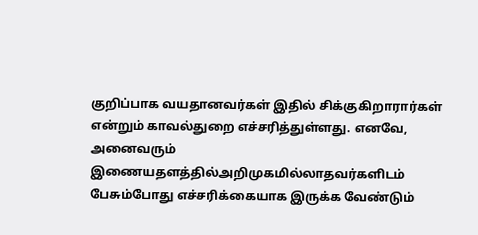குறிப்பாக வயதானவர்கள் இதில் சிக்குகிறாரார்கள் என்றும் காவல்துறை எச்சரித்துள்ளது. எனவே, அனைவரும் இணையதளத்தில்அறிமுகமில்லாதவர்களிடம் பேசும்போது எச்சரிக்கையாக இருக்க வேண்டும்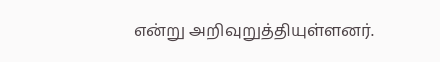என்று அறிவுறுத்தியுள்ளனர்.